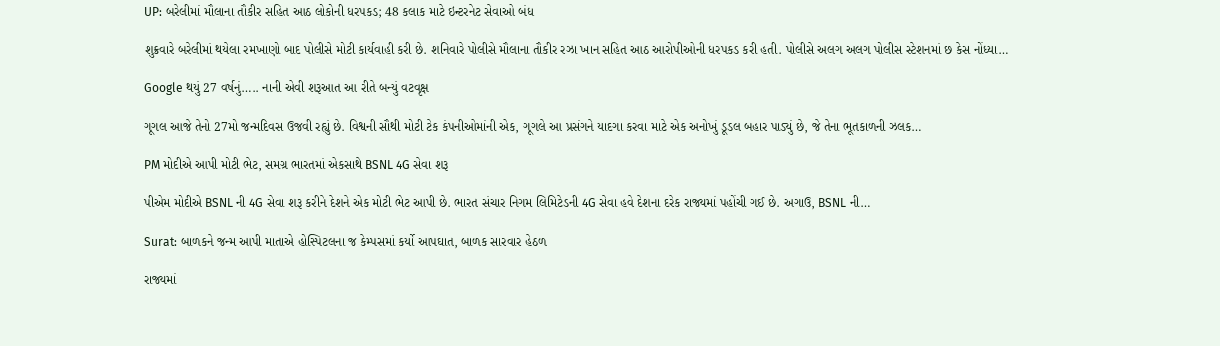UP: બરેલીમાં મૌલાના તૌકીર સહિત આઠ લોકોની ધરપકડ; 48 કલાક માટે ઇન્ટરનેટ સેવાઓ બંધ

શુક્રવારે બરેલીમાં થયેલા રમખાણો બાદ પોલીસે મોટી કાર્યવાહી કરી છે. શનિવારે પોલીસે મૌલાના તૌકીર રઝા ખાન સહિત આઠ આરોપીઓની ધરપકડ કરી હતી. પોલીસે અલગ અલગ પોલીસ સ્ટેશનમાં છ કેસ નોંધ્યા…

Google થયું 27 વર્ષનું….. નાની એવી શરૂઆત આ રીતે બન્યું વટવૃક્ષ

ગૂગલ આજે તેનો 27મો જન્મદિવસ ઉજવી રહ્યું છે. વિશ્વની સૌથી મોટી ટેક કંપનીઓમાંની એક, ગૂગલે આ પ્રસંગને યાદગા કરવા માટે એક અનોખું ડૂડલ બહાર પાડ્યું છે, જે તેના ભૂતકાળની ઝલક…

PM મોદીએ આપી મોટી ભેટ, સમગ્ર ભારતમાં એકસાથે BSNL 4G સેવા શરૂ

પીએમ મોદીએ BSNL ની 4G સેવા શરૂ કરીને દેશને એક મોટી ભેટ આપી છે. ભારત સંચાર નિગમ લિમિટેડની 4G સેવા હવે દેશના દરેક રાજ્યમાં પહોંચી ગઈ છે. અગાઉ, BSNL ની…

Surat: બાળકને જન્મ આપી માતાએ હોસ્પિટલના જ કેમ્પસમાં કર્યો આપઘાત, બાળક સારવાર હેઠળ

રાજ્યમાં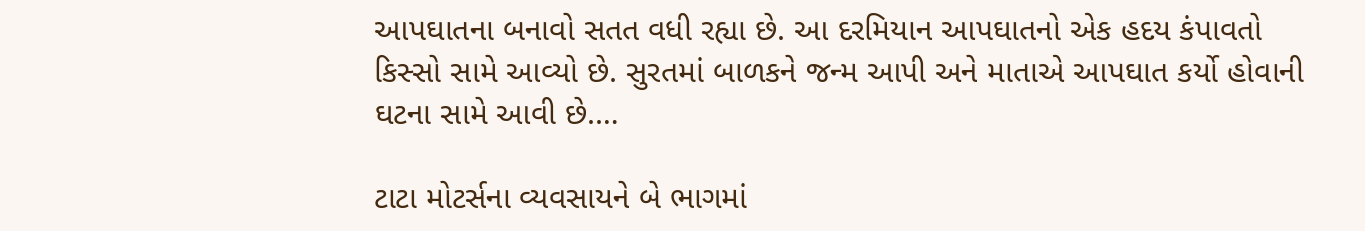આપઘાતના બનાવો સતત વધી રહ્યા છે. આ દરમિયાન આપઘાતનો એક હદય કંપાવતો કિસ્સો સામે આવ્યો છે. સુરતમાં બાળકને જન્મ આપી અને માતાએ આપઘાત કર્યો હોવાની ઘટના સામે આવી છે.…

ટાટા મોટર્સના વ્યવસાયને બે ભાગમાં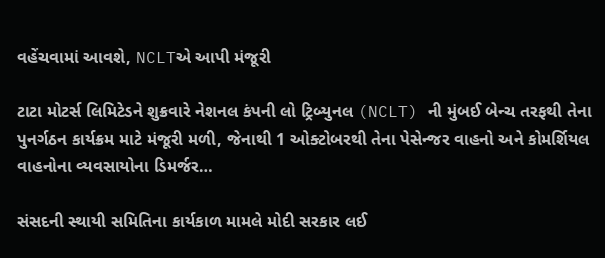વહેંચવામાં આવશે, NCLTએ આપી મંજૂરી

ટાટા મોટર્સ લિમિટેડને શુક્રવારે નેશનલ કંપની લો ટ્રિબ્યુનલ (NCLT) ની મુંબઈ બેન્ચ તરફથી તેના પુનર્ગઠન કાર્યક્રમ માટે મંજૂરી મળી, જેનાથી 1 ઓક્ટોબરથી તેના પેસેન્જર વાહનો અને કોમર્શિયલ વાહનોના વ્યવસાયોના ડિમર્જર…

સંસદની સ્થાયી સમિતિના કાર્યકાળ મામલે મોદી સરકાર લઈ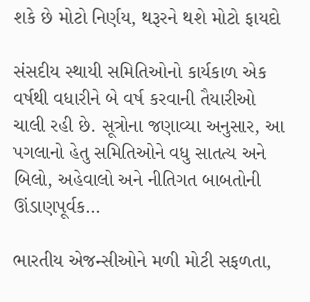શકે છે મોટો નિર્ણય, થરૂરને થશે મોટો ફાયદો

સંસદીય સ્થાયી સમિતિઓનો કાર્યકાળ એક વર્ષથી વધારીને બે વર્ષ કરવાની તૈયારીઓ ચાલી રહી છે. સૂત્રોના જણાવ્યા અનુસાર, આ પગલાનો હેતુ સમિતિઓને વધુ સાતત્ય અને બિલો, અહેવાલો અને નીતિગત બાબતોની ઊંડાણપૂર્વક…

ભારતીય એજન્સીઓને મળી મોટી સફળતા,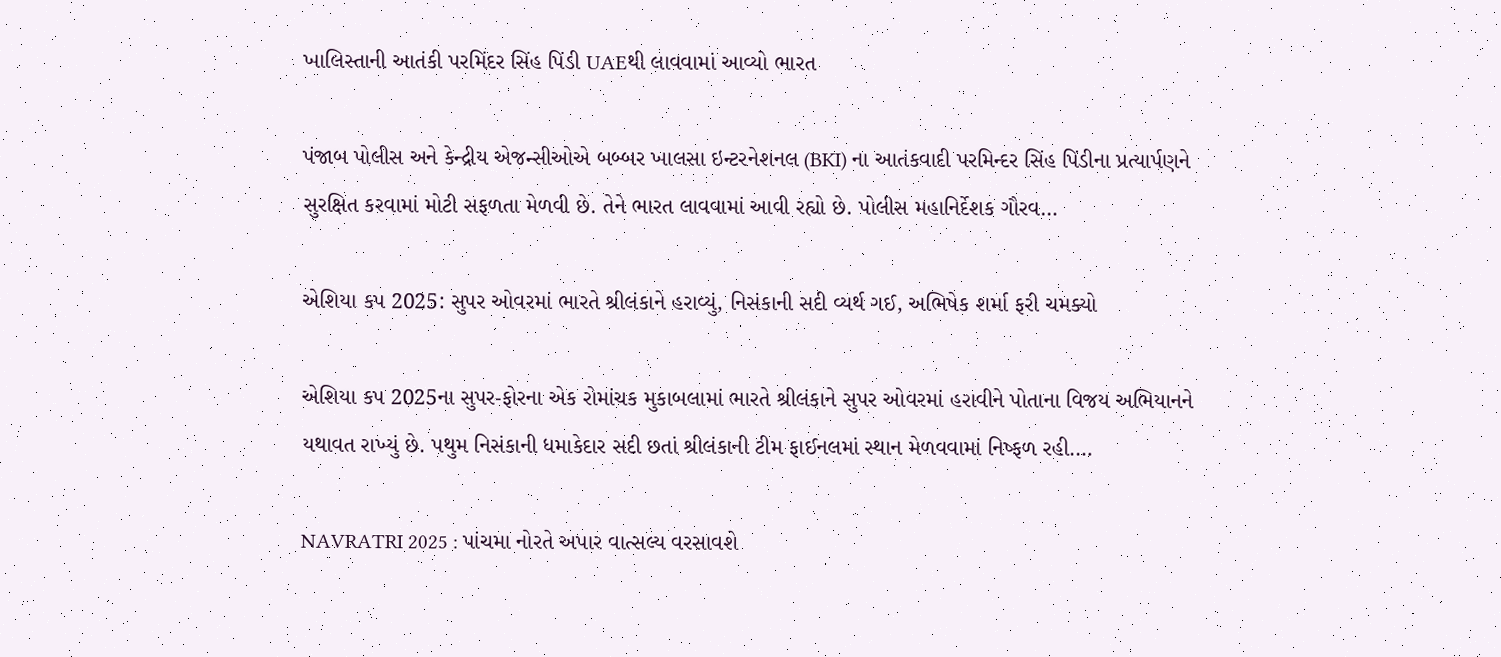ખાલિસ્તાની આતંકી પરમિંદર સિંહ પિંડી UAEથી લાવવામાં આવ્યો ભારત

પંજાબ પોલીસ અને કેન્દ્રીય એજન્સીઓએ બબ્બર ખાલસા ઇન્ટરનેશનલ (BKI) ના આતંકવાદી પરમિન્દર સિંહ પિંડીના પ્રત્યાર્પણને સુરક્ષિત કરવામાં મોટી સફળતા મેળવી છે. તેને ભારત લાવવામાં આવી રહ્યો છે. પોલીસ મહાનિર્દેશક ગૌરવ…

એશિયા કપ 2025: સુપર ઓવરમાં ભારતે શ્રીલંકાને હરાવ્યું, નિસંકાની સદી વ્યર્થ ગઈ, અભિષેક શર્મા ફરી ચમક્યો

એશિયા કપ 2025ના સુપર-ફોરના એક રોમાંચક મુકાબલામાં ભારતે શ્રીલંકાને સુપર ઓવરમાં હરાવીને પોતાના વિજય અભિયાનને યથાવત રાખ્યું છે. પથુમ નિસંકાની ધમાકેદાર સદી છતાં શ્રીલંકાની ટીમ ફાઈનલમાં સ્થાન મેળવવામાં નિષ્ફળ રહી.…

NAVRATRI 2025 : પાંચમા નોરતે અપાર વાત્સલ્ય વરસાવશે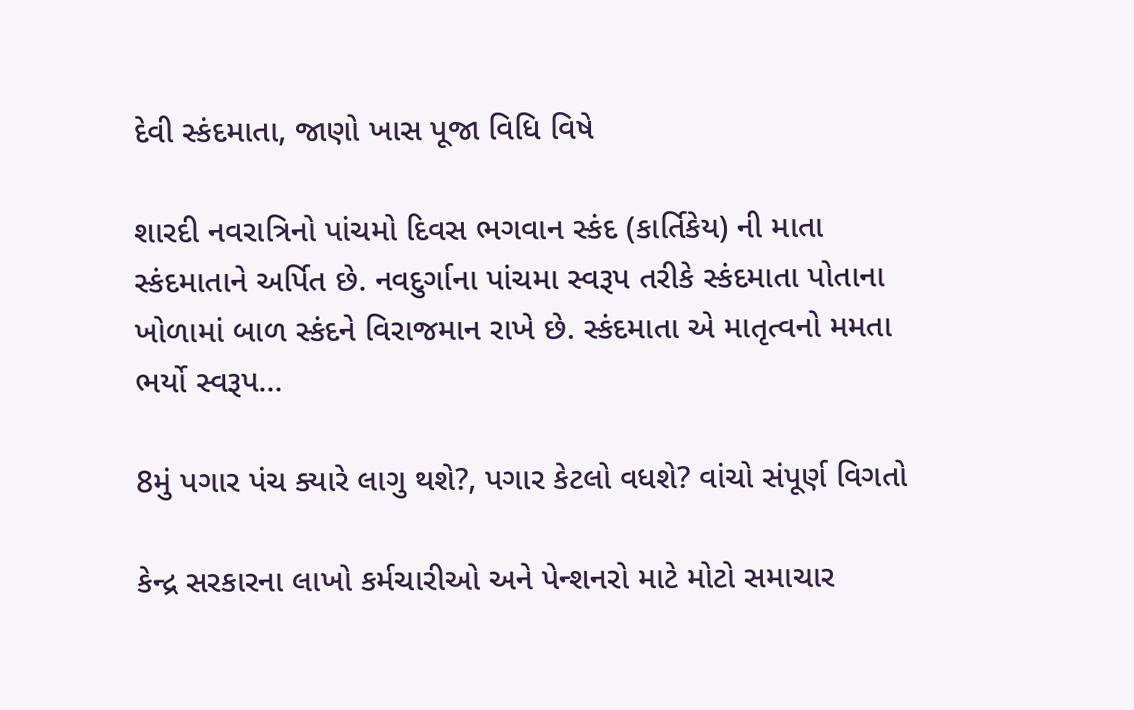દેવી સ્કંદમાતા, જાણો ખાસ પૂજા વિધિ વિષે

શારદી નવરાત્રિનો પાંચમો દિવસ ભગવાન સ્કંદ (કાર્તિકેય) ની માતા સ્કંદમાતાને અર્પિત છે. નવદુર્ગાના પાંચમા સ્વરૂપ તરીકે સ્કંદમાતા પોતાના ખોળામાં બાળ સ્કંદને વિરાજમાન રાખે છે. સ્કંદમાતા એ માતૃત્વનો મમતા ભર્યો સ્વરૂપ…

8મું પગાર પંચ ક્યારે લાગુ થશે?, પગાર કેટલો વધશે? વાંચો સંપૂર્ણ વિગતો

કેન્દ્ર સરકારના લાખો કર્મચારીઓ અને પેન્શનરો માટે મોટો સમાચાર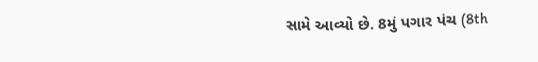સામે આવ્યો છે. 8મું પગાર પંચ (8th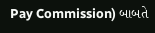Pay Commission) બાબતે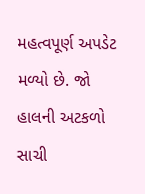મહત્વપૂર્ણ અપડેટ મળ્યો છે. જો હાલની અટકળો સાચી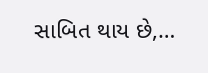સાબિત થાય છે,…